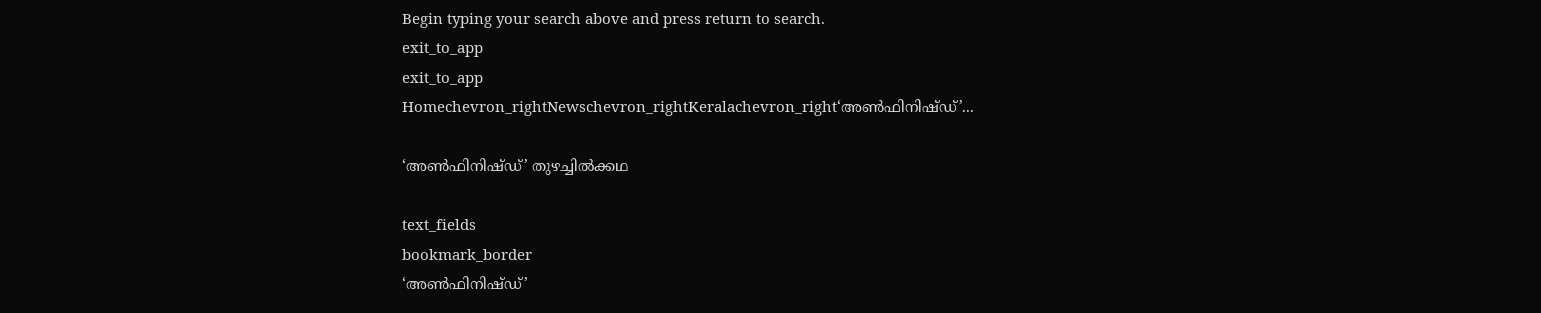Begin typing your search above and press return to search.
exit_to_app
exit_to_app
Homechevron_rightNewschevron_rightKeralachevron_right‘അൺഫിനിഷ്ഡ്’...

‘അൺഫിനിഷ്ഡ്’ തുഴച്ചിൽക്കഥ

text_fields
bookmark_border
‘അൺഫിനിഷ്ഡ്’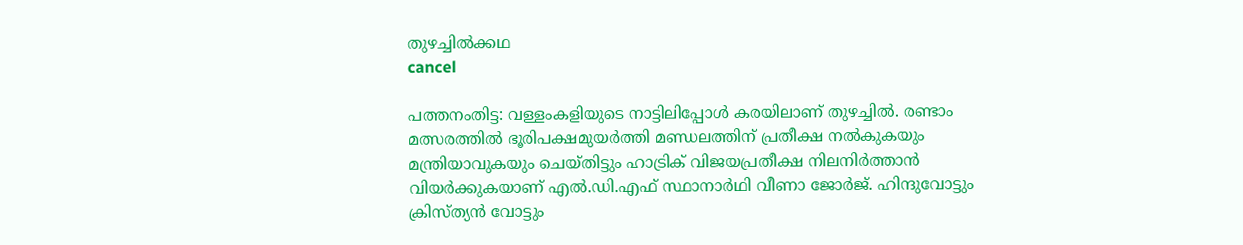തുഴച്ചിൽക്കഥ
cancel

പത്തനംതിട്ട: വള്ളംകളിയുടെ നാട്ടിലിപ്പോൾ കരയിലാണ് തുഴച്ചിൽ. രണ്ടാം മത്സരത്തിൽ ഭൂരിപക്ഷമുയർത്തി മണ്ഡലത്തിന് പ്രതീക്ഷ നൽകുകയും മന്ത്രിയാവുകയും ചെയ്തിട്ടും ഹാട്രിക് വിജയപ്രതീക്ഷ നിലനിർത്താൻ വിയർക്കുകയാണ് എൽ.ഡി.എഫ് സ്ഥാനാർഥി വീണാ ജോർജ്. ഹിന്ദുവോട്ടും ക്രിസ്ത്യൻ വോട്ടും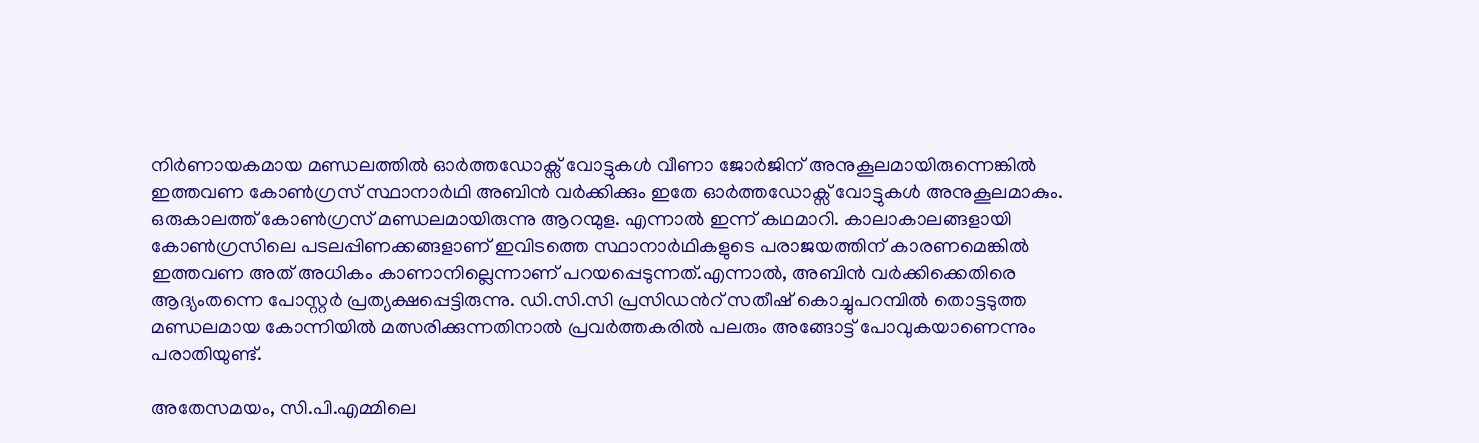നിർണായകമായ മണ്ഡലത്തിൽ ഓർത്തഡോക്സ് വോട്ടുകൾ വീണാ ജോർജിന് അനുകൂലമായിരുന്നെങ്കിൽ ഇത്തവണ കോൺഗ്രസ് സ്ഥാനാർഥി അബിൻ വർക്കിക്കും ഇതേ ഓർത്തഡോക്സ് വോട്ടുകൾ അനുകൂലമാകും. ഒരുകാലത്ത് കോൺഗ്രസ് മണ്ഡലമായിരുന്നു ആറന്മുള. എന്നാൽ ഇന്ന് കഥമാറി. കാലാകാലങ്ങളായി കോൺഗ്രസിലെ പടലപ്പിണക്കങ്ങളാണ് ഇവിടത്തെ സ്ഥാനാർഥികളുടെ പരാജയത്തിന് കാരണമെങ്കിൽ ഇത്തവണ അത് അധികം കാണാനില്ലെന്നാണ് പറയപ്പെടുന്നത്.എന്നാൽ, അബിൻ വർക്കിക്കെതിരെ ആദ്യംതന്നെ പോസ്റ്റർ പ്രത്യക്ഷപ്പെട്ടിരുന്നു. ഡി.സി.സി പ്രസിഡന്‍റ് സതീഷ് കൊച്ചുപറമ്പിൽ തൊട്ടടുത്ത മണ്ഡലമായ കോന്നിയിൽ മത്സരിക്കുന്നതിനാൽ പ്രവർത്തകരിൽ പലരും അങ്ങോട്ട് പോവുകയാണെന്നും പരാതിയുണ്ട്.

അതേസമയം, സി.പി.എമ്മിലെ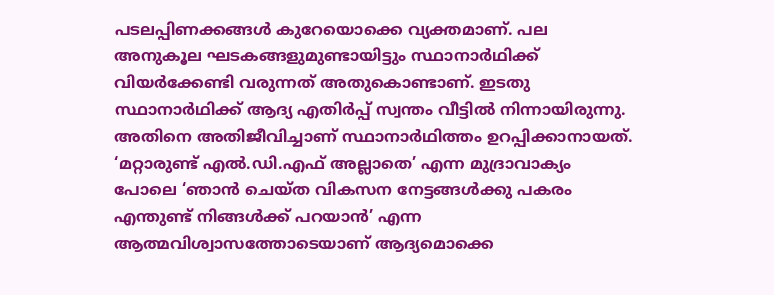പടലപ്പിണക്കങ്ങൾ കുറേയൊക്കെ വ്യക്തമാണ്. പല അനുകൂല ഘടകങ്ങളുമുണ്ടായിട്ടും സ്ഥാനാർഥിക്ക് വിയർക്കേണ്ടി വരുന്നത് അതുകൊണ്ടാണ്. ഇടതു സ്ഥാനാർഥിക്ക് ആദ്യ എതിർപ്പ് സ്വന്തം വീട്ടിൽ നിന്നായിരുന്നു. അതിനെ അതിജീവിച്ചാണ് സ്ഥാനാർഥിത്തം ഉറപ്പിക്കാനായത്. ‘മറ്റാരുണ്ട് എൽ.ഡി.എഫ് അല്ലാതെ’ എന്ന മുദ്രാവാക്യം പോലെ ‘ഞാൻ ചെയ്ത വികസന നേട്ടങ്ങൾക്കു പകരം എന്തുണ്ട് നിങ്ങൾക്ക് പറയാൻ’ എന്ന ആത്മവിശ്വാസത്തോടെയാണ് ആദ്യമൊക്കെ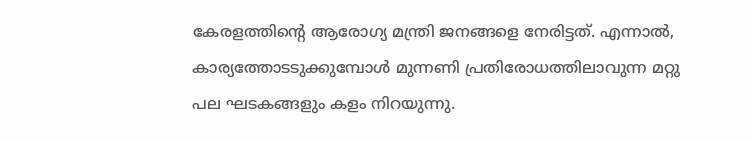കേരളത്തിന്‍റെ ആരോഗ്യ മന്ത്രി ജനങ്ങളെ നേരിട്ടത്. എന്നാൽ, കാര്യത്തോടടുക്കുമ്പോൾ മുന്നണി പ്രതിരോധത്തിലാവുന്ന മറ്റു പല ഘടകങ്ങളും കളം നിറയുന്നു.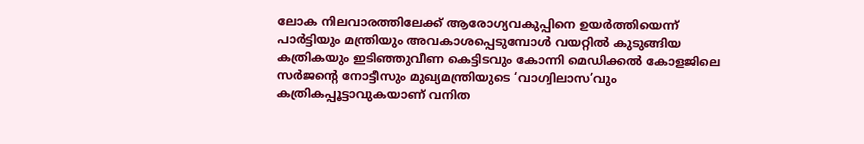ലോക നിലവാരത്തിലേക്ക് ആരോഗ്യവകുപ്പിനെ ഉയർത്തിയെന്ന് പാർട്ടിയും മന്ത്രിയും അവകാശപ്പെടുമ്പോൾ വയറ്റിൽ കുടുങ്ങിയ കത്രികയും ഇടിഞ്ഞുവീണ കെട്ടിടവും കോന്നി മെഡിക്കൽ കോളജിലെ സർജന്‍റെ നോട്ടീസും മുഖ്യമന്ത്രിയുടെ ‘വാഗ്വിലാസ’വും കത്രികപ്പൂട്ടാവുകയാണ് വനിത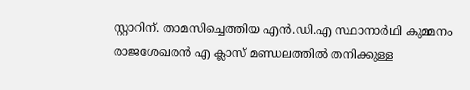സ്റ്റാറിന്. താമസിച്ചെത്തിയ എൻ.ഡി.എ സ്ഥാനാർഥി കുമ്മനം രാജശേഖരൻ എ ക്ലാസ് മണ്ഡലത്തിൽ തനിക്കുള്ള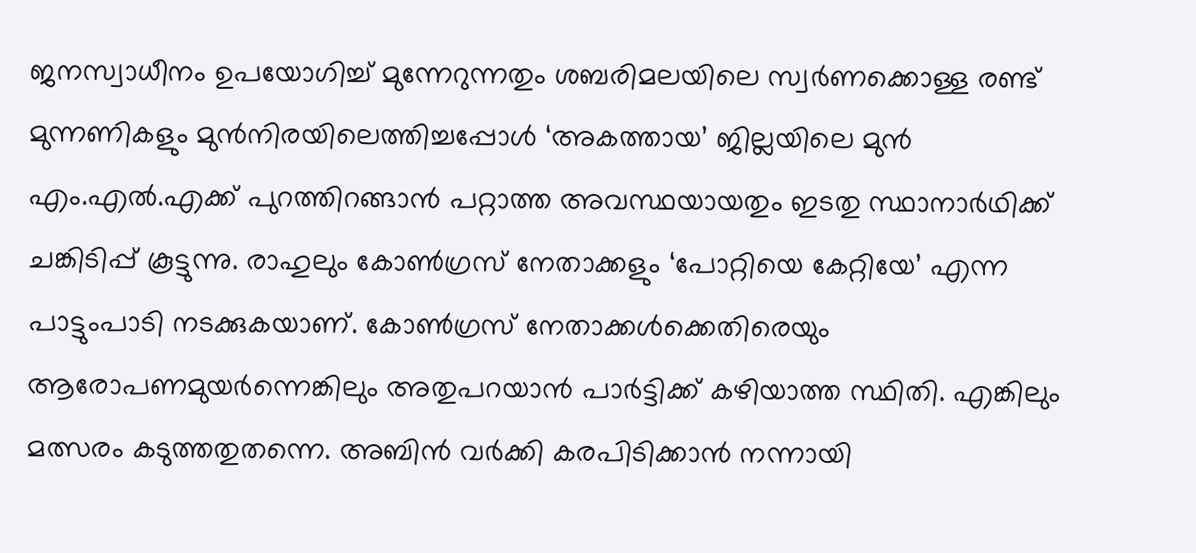ജനസ്വാധീനം ഉപയോഗിച്ച് മുന്നേറുന്നതും ശബരിമലയിലെ സ്വർണക്കൊള്ള രണ്ട് മുന്നണികളും മുൻനിരയിലെത്തിച്ചപ്പോൾ ‘അകത്തായ’ ജില്ലയിലെ മുൻ എം.എൽ.എക്ക് പുറത്തിറങ്ങാൻ പറ്റാത്ത അവസ്ഥയായതും ഇടതു സ്ഥാനാർഥിക്ക് ചങ്കിടിപ്പ് കൂട്ടുന്നു. രാഹുലും കോൺഗ്രസ് നേതാക്കളും ‘പോറ്റിയെ കേറ്റിയേ’ എന്ന പാട്ടുംപാടി നടക്കുകയാണ്. കോൺഗ്രസ് നേതാക്കൾക്കെതിരെയും ആരോപണമുയർന്നെങ്കിലും അതുപറയാൻ പാർട്ടിക്ക് കഴിയാത്ത സ്ഥിതി. എങ്കിലും മത്സരം കടുത്തതുതന്നെ. അബിൻ വർക്കി കരപിടിക്കാൻ നന്നായി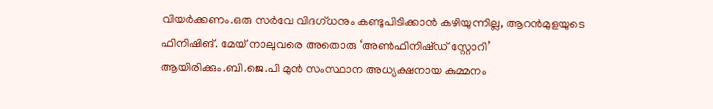വിയർക്കണം.ഒരു സർവേ വിദഗ്ധനും കണ്ടുപിടിക്കാൻ കഴിയുന്നില്ല, ആറൻമുളയുടെ ഫിനിഷിങ്. മേയ് നാലുവരെ അതൊരു ‘അൺഫിനിഷ്ഡ് സ്റ്റോറി’ ആയിരിക്കും.ബി.ജെ.പി മുൻ സംസ്ഥാന അധ്യക്ഷനായ കുമ്മനം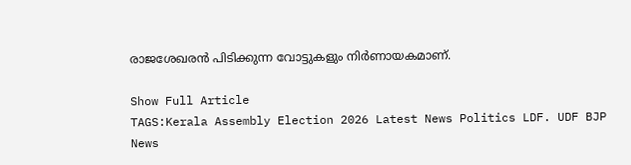രാജശേഖരൻ പിടിക്കുന്ന വോട്ടുകളും നിർണായകമാണ്.

Show Full Article
TAGS:Kerala Assembly Election 2026 Latest News Politics LDF. UDF BJP
News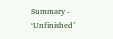Summary - ‘Unfinished’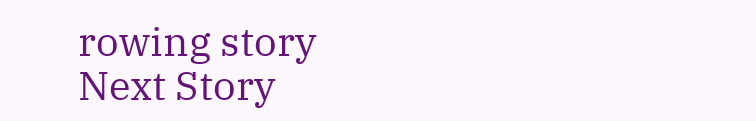rowing story
Next Story